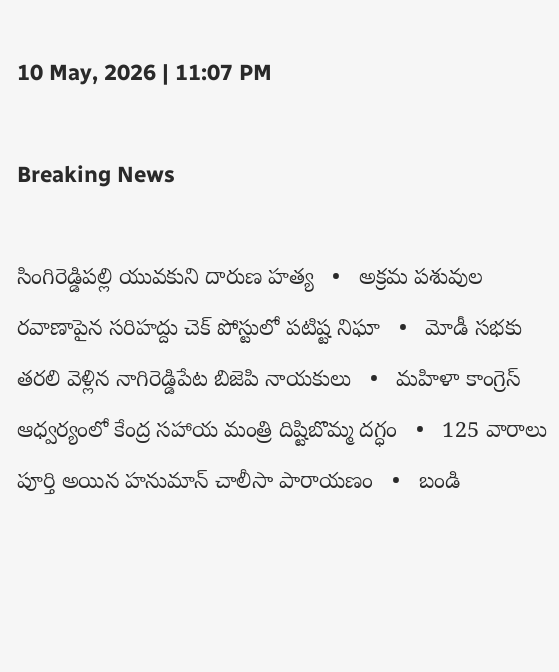10 May, 2026 | 11:07 PM

Breaking News

సింగిరెడ్డిపల్లి యువకుని దారుణ హత్య   •   అక్రమ పశువుల రవాణాపైన సరిహద్దు చెక్ పోస్టులో పటిష్ట నిఘా   •   మోడీ సభకు తరలి వెళ్లిన నాగిరెడ్డిపేట బిజెపి నాయకులు   •   మహిళా కాంగ్రెస్ ఆధ్వర్యంలో కేంద్ర సహాయ మంత్రి దిష్టిబొమ్మ దగ్ధం   •   125 వారాలు పూర్తి అయిన హనుమాన్ చాలీసా పారాయణం   •   బండి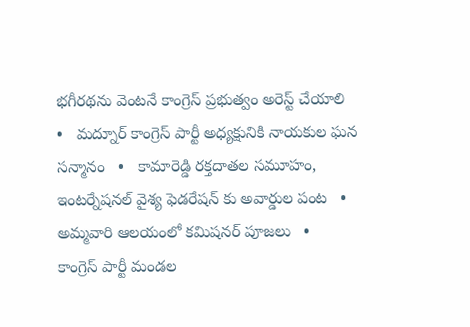భగీరథను వెంటనే కాంగ్రెస్ ప్రభుత్వం అరెస్ట్ చేయాలి   •   మద్నూర్ కాంగ్రెస్ పార్టీ అధ్యక్షునికి నాయకుల ఘన సన్మానం   •   కామారెడ్డి రక్తదాతల సమూహం, ఇంటర్నేషనల్ వైశ్య ఫెడరేషన్ కు అవార్డుల పంట   •   అమ్మవారి ఆలయంలో కమిషనర్ పూజలు   •   కాంగ్రెస్ పార్టీ మండల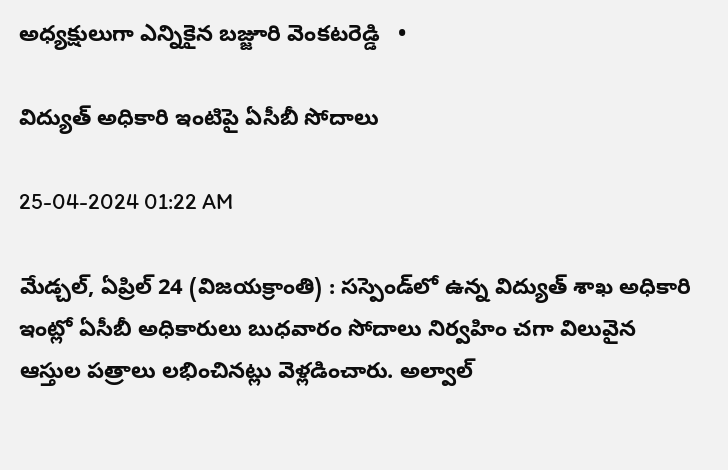అధ్యక్షులుగా ఎన్నికైన బజ్జూరి వెంకటరెడ్డి   •

విద్యుత్ అధికారి ఇంటిపై ఏసీబీ సోదాలు

25-04-2024 01:22 AM

మేడ్చల్, ఏప్రిల్ 24 (విజయక్రాంతి) : సస్పెండ్‌లో ఉన్న విద్యుత్ శాఖ అధికారి ఇంట్లో ఏసీబీ అధికారులు బుధవారం సోదాలు నిర్వహిం చగా విలువైన ఆస్తుల పత్రాలు లభించినట్లు వెళ్లడించారు. అల్వాల్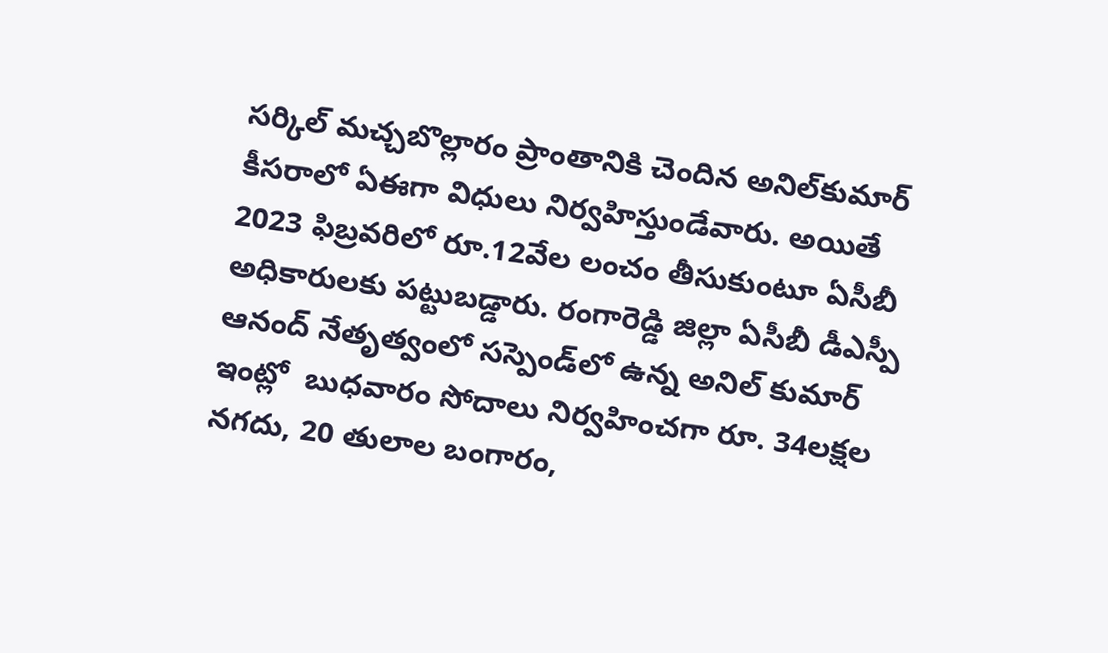సర్కిల్ మచ్చబొల్లారం ప్రాంతానికి చెందిన అనిల్‌కుమార్ కీసరాలో ఏఈగా విధులు నిర్వహిస్తుండేవారు. అయితే 2023 ఫిబ్రవరిలో రూ.12వేల లంచం తీసుకుంటూ ఏసీబీ అధికారులకు పట్టుబడ్డారు. రంగారెడ్డి జిల్లా ఏసీబీ డీఎస్పీ ఆనంద్ నేతృత్వంలో సస్పెండ్‌లో ఉన్న అనిల్ కుమార్ ఇంట్లో  బుధవారం సోదాలు నిర్వహించగా రూ. 34లక్షల నగదు, 20 తులాల బంగారం,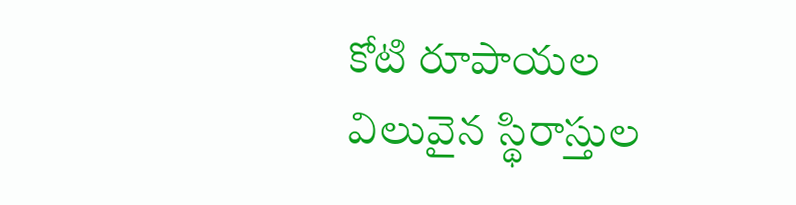కోటి రూపాయల విలువైన స్థిరాస్తుల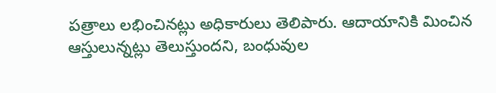పత్రాలు లభించినట్లు అధికారులు తెలిపారు. ఆదాయానికి మించిన ఆస్తులున్నట్లు తెలుస్తుందని, బంధువుల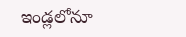ఇండ్లలోనూ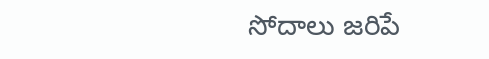సోదాలు జరిపే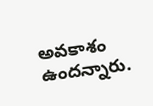అవకాశం ఉందన్నారు.